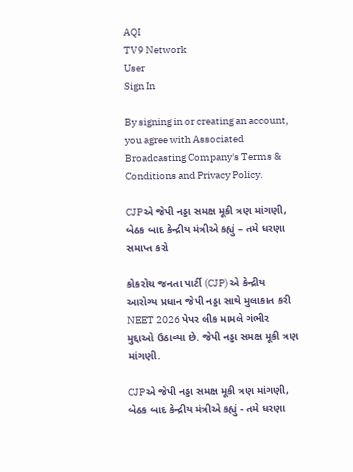AQI
TV9 Network
User
Sign In

By signing in or creating an account, you agree with Associated Broadcasting Company's Terms & Conditions and Privacy Policy.

CJPએ જેપી નડ્ડા સમક્ષ મૂકી ત્રણ માંગણી, બેઠક બાદ કેન્દ્રીય મંત્રીએ કહ્યું – તમે ધરણા સમાપ્ત કરો

કોકરોચ જનતા પાર્ટી (CJP) એ કેન્દ્રીય આરોગ્ય પ્રધાન જેપી નડ્ડા સાથે મુલાકાત કરી NEET 2026 પેપર લીક મામલે ગંભીર મુદ્દાઓ ઉઠાવ્યા છે. જેપી નડ્ડા સમક્ષ મૂકી ત્રણ માંગણી.

CJPએ જેપી નડ્ડા સમક્ષ મૂકી ત્રણ માંગણી, બેઠક બાદ કેન્દ્રીય મંત્રીએ કહ્યું - તમે ધરણા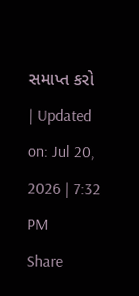સમાપ્ત કરો
| Updated on: Jul 20, 2026 | 7:32 PM
Share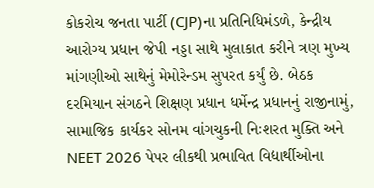કોકરોચ જનતા પાર્ટી (CJP)ના પ્રતિનિધિમંડળે, કેન્દ્રીય આરોગ્ય પ્રધાન જેપી નડ્ડા સાથે મુલાકાત કરીને ત્રણ મુખ્ય માંગણીઓ સાથેનું મેમોરેન્ડમ સુપરત કર્યું છે. બેઠક દરમિયાન સંગઠને શિક્ષણ પ્રધાન ધર્મેન્દ્ર પ્રધાનનું રાજીનામું, સામાજિક કાર્યકર સોનમ વાંગચુકની નિઃશરત મુક્તિ અને NEET 2026 પેપર લીકથી પ્રભાવિત વિદ્યાર્થીઓના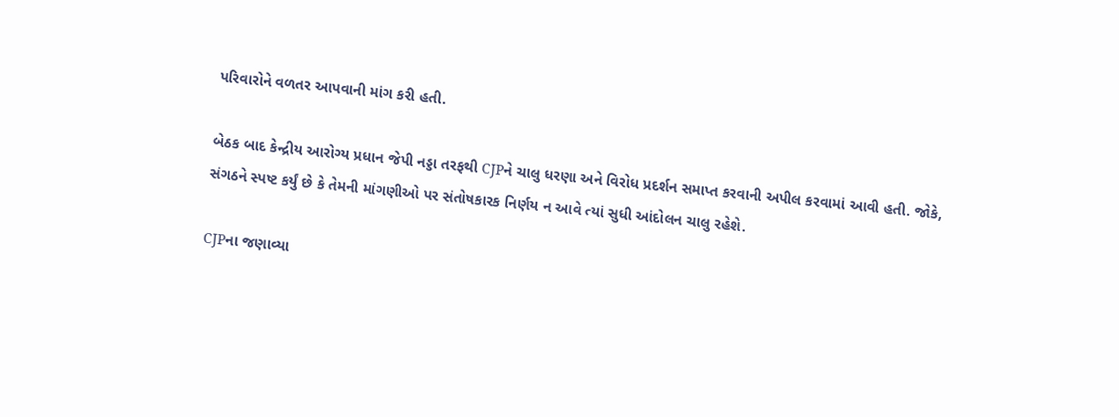પરિવારોને વળતર આપવાની માંગ કરી હતી.

બેઠક બાદ કેન્દ્રીય આરોગ્ય પ્રધાન જેપી નડ્ડા તરફથી CJPને ચાલુ ધરણા અને વિરોધ પ્રદર્શન સમાપ્ત કરવાની અપીલ કરવામાં આવી હતી. જોકે, સંગઠને સ્પષ્ટ કર્યું છે કે તેમની માંગણીઓ પર સંતોષકારક નિર્ણય ન આવે ત્યાં સુધી આંદોલન ચાલુ રહેશે.

CJPના જણાવ્યા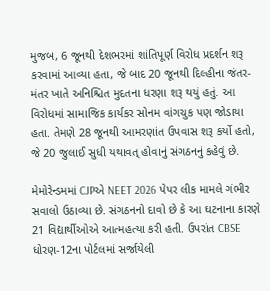મુજબ, 6 જૂનથી દેશભરમાં શાંતિપૂર્ણ વિરોધ પ્રદર્શન શરૂ કરવામાં આવ્યા હતા, જે બાદ 20 જૂનથી દિલ્હીના જંતર-મંતર ખાતે અનિશ્ચિત મુદતના ધરણા શરૂ થયું હતું. આ વિરોધમાં સામાજિક કાર્યકર સોનમ વાંગચુક પણ જોડાયા હતા. તેમણે 28 જૂનથી આમરણાંત ઉપવાસ શરૂ કર્યો હતો, જે 20 જુલાઈ સુધી યથાવત્ હોવાનું સંગઠનનું કહેવું છે.

મેમોરેન્ડમમાં CJPએ NEET 2026 પેપર લીક મામલે ગંભીર સવાલો ઉઠાવ્યા છે. સંગઠનનો દાવો છે કે આ ઘટનાના કારણે 21 વિદ્યાર્થીઓએ આત્મહત્યા કરી હતી. ઉપરાંત CBSE ધોરણ-12ના પોર્ટલમાં સર્જાયેલી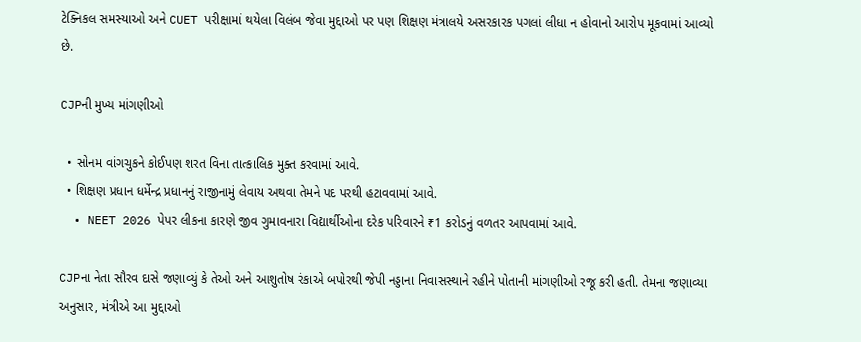ટેક્નિકલ સમસ્યાઓ અને CUET પરીક્ષામાં થયેલા વિલંબ જેવા મુદ્દાઓ પર પણ શિક્ષણ મંત્રાલયે અસરકારક પગલાં લીધા ન હોવાનો આરોપ મૂકવામાં આવ્યો છે.

CJPની મુખ્ય માંગણીઓ

  • સોનમ વાંગચુકને કોઈપણ શરત વિના તાત્કાલિક મુક્ત કરવામાં આવે.
  • શિક્ષણ પ્રધાન ધર્મેન્દ્ર પ્રધાનનું રાજીનામું લેવાય અથવા તેમને પદ પરથી હટાવવામાં આવે.
  • NEET 2026 પેપર લીકના કારણે જીવ ગુમાવનારા વિદ્યાર્થીઓના દરેક પરિવારને ₹1 કરોડનું વળતર આપવામાં આવે.

CJPના નેતા સૌરવ દાસે જણાવ્યું કે તેઓ અને આશુતોષ રંકાએ બપોરથી જેપી નડ્ડાના નિવાસસ્થાને રહીને પોતાની માંગણીઓ રજૂ કરી હતી. તેમના જણાવ્યા અનુસાર, મંત્રીએ આ મુદ્દાઓ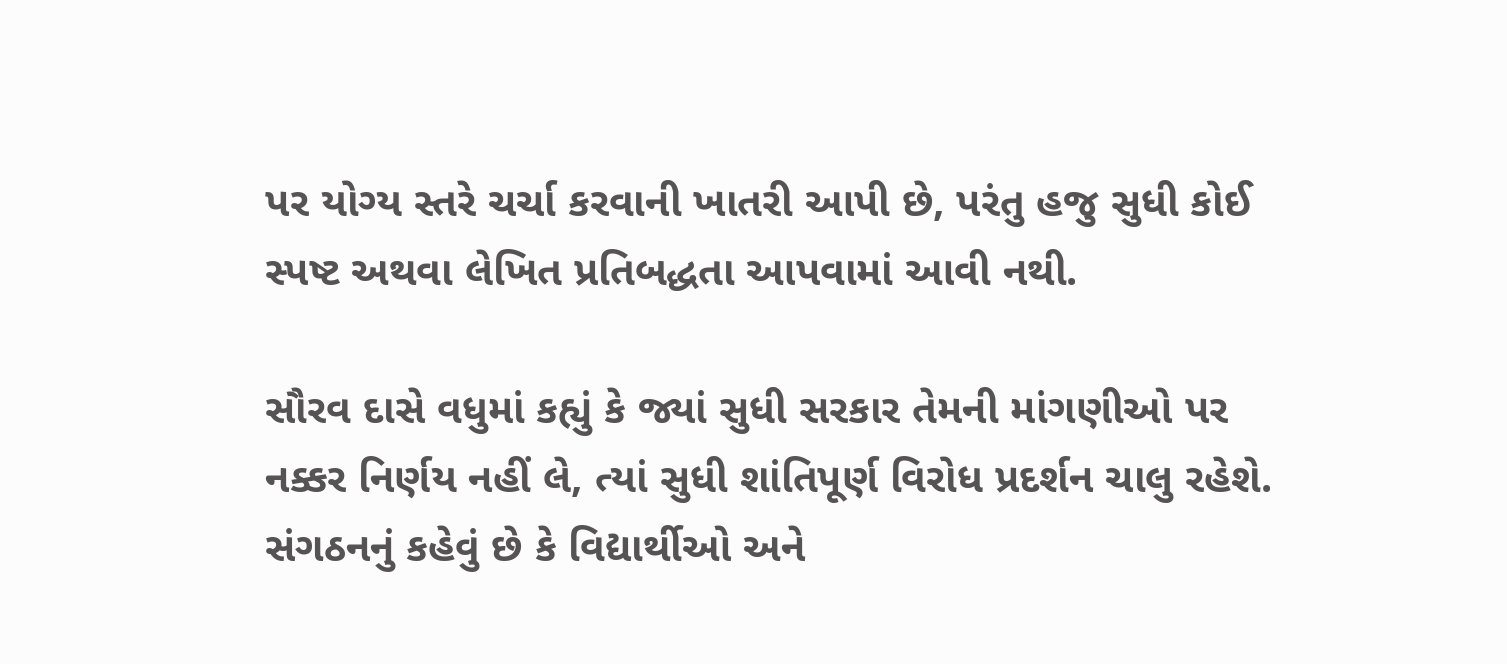પર યોગ્ય સ્તરે ચર્ચા કરવાની ખાતરી આપી છે, પરંતુ હજુ સુધી કોઈ સ્પષ્ટ અથવા લેખિત પ્રતિબદ્ધતા આપવામાં આવી નથી.

સૌરવ દાસે વધુમાં કહ્યું કે જ્યાં સુધી સરકાર તેમની માંગણીઓ પર નક્કર નિર્ણય નહીં લે, ત્યાં સુધી શાંતિપૂર્ણ વિરોધ પ્રદર્શન ચાલુ રહેશે. સંગઠનનું કહેવું છે કે વિદ્યાર્થીઓ અને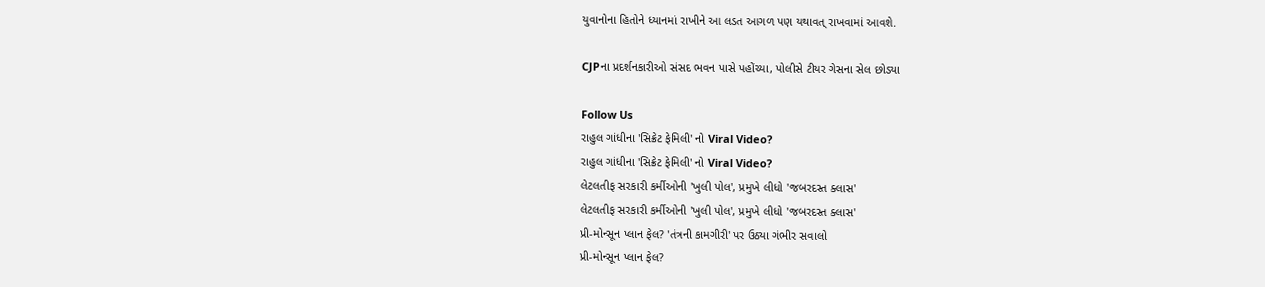યુવાનોના હિતોને ધ્યાનમાં રાખીને આ લડત આગળ પણ યથાવત્ રાખવામાં આવશે.

CJPના પ્રદર્શનકારીઓ સંસદ ભવન પાસે પહોંચ્યા, પોલીસે ટીયર ગેસના સેલ છોડ્યા

Follow Us
રાહુલ ગાંધીના 'સિક્રેટ ફેમિલી' નો Viral Video?
રાહુલ ગાંધીના 'સિક્રેટ ફેમિલી' નો Viral Video?
લેટલતીફ સરકારી કર્મીઓની 'ખુલી પોલ', પ્રમુખે લીધો 'જબરદસ્ત ક્લાસ'
લેટલતીફ સરકારી કર્મીઓની 'ખુલી પોલ', પ્રમુખે લીધો 'જબરદસ્ત ક્લાસ'
પ્રી-મોન્સૂન પ્લાન ફેલ? 'તંત્રની કામગીરી' પર ઉઠ્યા ગંભીર સવાલો
પ્રી-મોન્સૂન પ્લાન ફેલ?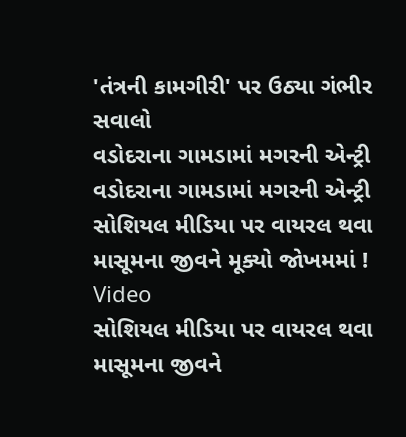'તંત્રની કામગીરી' પર ઉઠ્યા ગંભીર સવાલો
વડોદરાના ગામડામાં મગરની એન્ટ્રી
વડોદરાના ગામડામાં મગરની એન્ટ્રી
સોશિયલ મીડિયા પર વાયરલ થવા માસૂમના જીવને મૂક્યો જોખમમાં ! Video
સોશિયલ મીડિયા પર વાયરલ થવા માસૂમના જીવને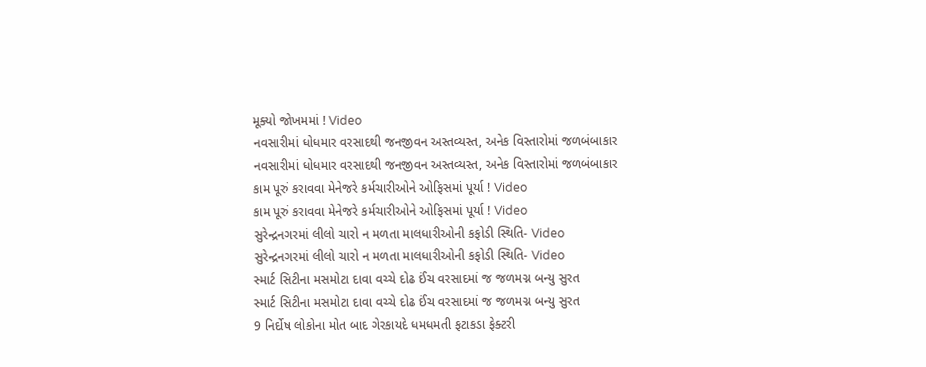મૂક્યો જોખમમાં ! Video
નવસારીમાં ધોધમાર વરસાદથી જનજીવન અસ્તવ્યસ્ત, અનેક વિસ્તારોમાં જળબંબાકાર
નવસારીમાં ધોધમાર વરસાદથી જનજીવન અસ્તવ્યસ્ત, અનેક વિસ્તારોમાં જળબંબાકાર
કામ પૂરું કરાવવા મેનેજરે કર્મચારીઓને ઓફિસમાં પૂર્યા ! Video
કામ પૂરું કરાવવા મેનેજરે કર્મચારીઓને ઓફિસમાં પૂર્યા ! Video
સુરેન્દ્રનગરમાં લીલો ચારો ન મળતા માલધારીઓની કફોડી સ્થિતિ- Video
સુરેન્દ્રનગરમાં લીલો ચારો ન મળતા માલધારીઓની કફોડી સ્થિતિ- Video
સ્માર્ટ સિટીના મસમોટા દાવા વચ્ચે દોઢ ઈંચ વરસાદમાં જ જળમગ્ન બન્યુ સુરત
સ્માર્ટ સિટીના મસમોટા દાવા વચ્ચે દોઢ ઈંચ વરસાદમાં જ જળમગ્ન બન્યુ સુરત
9 નિર્દોષ લોકોના મોત બાદ ગેરકાયદે ધમધમતી ફટાકડા ફેક્ટરી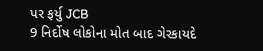પર ફર્યુ JCB
9 નિર્દોષ લોકોના મોત બાદ ગેરકાયદે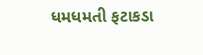ધમધમતી ફટાકડા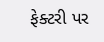ફેક્ટરી પર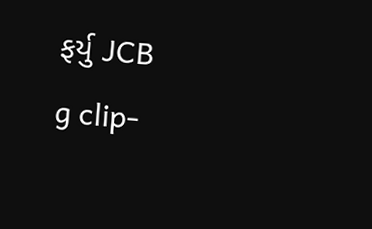ફર્યુ JCB
g clip-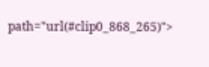path="url(#clip0_868_265)">